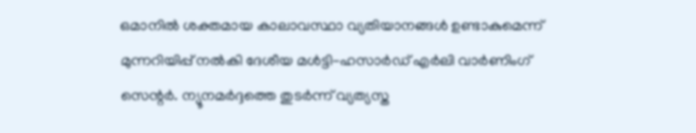ഒമാനിൽ ശക്തമായ കാലാവസ്ഥാ വ്യതിയാനങ്ങൾ ഉണ്ടാകുമെന്ന് മുന്നറിയിപ്പ് നൽകി ദേശീയ മൾട്ടി-ഹസാർഡ് എർലി വാർണിംഗ് സെന്റർ. ന്യൂനമർദ്ദത്തെ തുടർന്ന് വ്യത്യസ്ത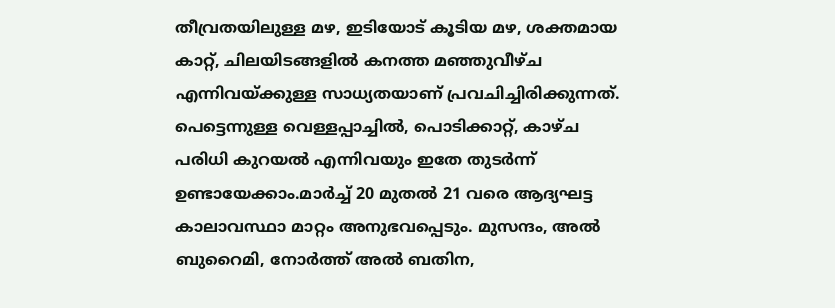തീവ്രതയിലുള്ള മഴ, ഇടിയോട് കൂടിയ മഴ, ശക്തമായ കാറ്റ്, ചിലയിടങ്ങളിൽ കനത്ത മഞ്ഞുവീഴ്ച എന്നിവയ്ക്കുള്ള സാധ്യതയാണ് പ്രവചിച്ചിരിക്കുന്നത്. പെട്ടെന്നുള്ള വെള്ളപ്പാച്ചിൽ, പൊടിക്കാറ്റ്, കാഴ്ച പരിധി കുറയൽ എന്നിവയും ഇതേ തുടർന്ന് ഉണ്ടായേക്കാം.മാർച്ച് 20 മുതൽ 21 വരെ ആദ്യഘട്ട കാലാവസ്ഥാ മാറ്റം അനുഭവപ്പെടും. മുസന്ദം, അൽ ബുറൈമി, നോർത്ത് അൽ ബതിന,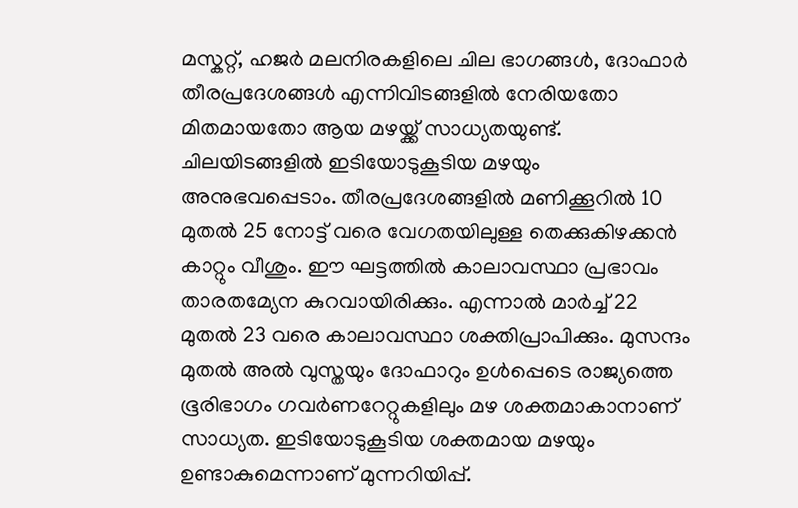മസ്കറ്റ്, ഹജർ മലനിരകളിലെ ചില ഭാഗങ്ങൾ, ദോഫാർ തീരപ്രദേശങ്ങൾ എന്നിവിടങ്ങളിൽ നേരിയതോ മിതമായതോ ആയ മഴയ്ക്ക് സാധ്യതയുണ്ട്. ചിലയിടങ്ങളിൽ ഇടിയോടുകൂടിയ മഴയും അനുഭവപ്പെടാം. തീരപ്രദേശങ്ങളിൽ മണിക്കൂറിൽ 10 മുതൽ 25 നോട്ട് വരെ വേഗതയിലുള്ള തെക്കുകിഴക്കൻ കാറ്റും വീശും. ഈ ഘട്ടത്തിൽ കാലാവസ്ഥാ പ്രഭാവം താരതമ്യേന കുറവായിരിക്കും. എന്നാൽ മാർച്ച് 22 മുതൽ 23 വരെ കാലാവസ്ഥാ ശക്തിപ്രാപിക്കും. മുസന്ദം മുതൽ അൽ വുസ്തയും ദോഫാറും ഉൾപ്പെടെ രാജ്യത്തെ ഭൂരിഭാഗം ഗവർണറേറ്റുകളിലും മഴ ശക്തമാകാനാണ് സാധ്യത. ഇടിയോടുകൂടിയ ശക്തമായ മഴയും ഉണ്ടാകുമെന്നാണ് മുന്നറിയിപ്പ്.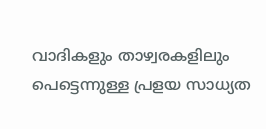വാദികളും താഴ്വരകളിലും പെട്ടെന്നുള്ള പ്രളയ സാധ്യത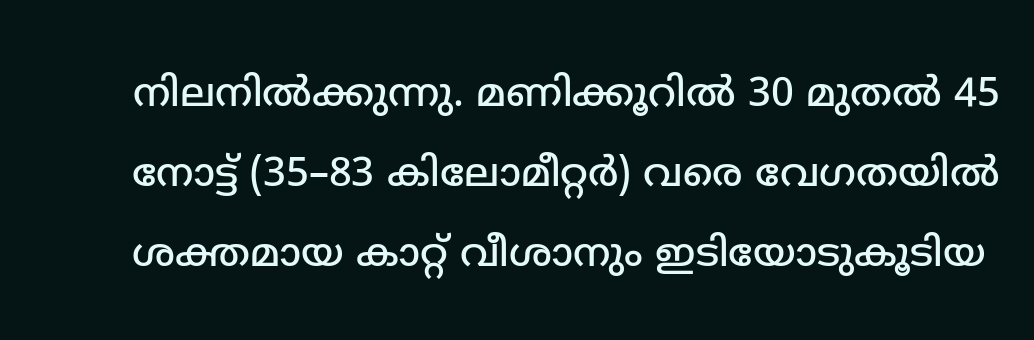നിലനിൽക്കുന്നു. മണിക്കൂറിൽ 30 മുതൽ 45 നോട്ട് (35–83 കിലോമീറ്റർ) വരെ വേഗതയിൽ ശക്തമായ കാറ്റ് വീശാനും ഇടിയോടുകൂടിയ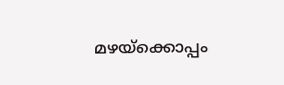മഴയ്ക്കൊപ്പം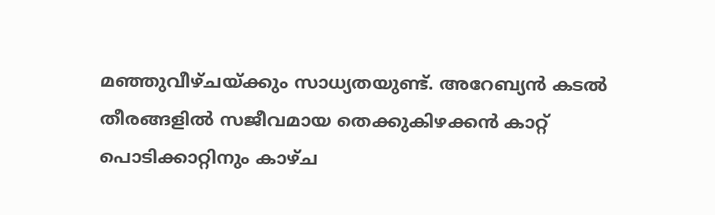മഞ്ഞുവീഴ്ചയ്ക്കും സാധ്യതയുണ്ട്. അറേബ്യൻ കടൽ തീരങ്ങളിൽ സജീവമായ തെക്കുകിഴക്കൻ കാറ്റ് പൊടിക്കാറ്റിനും കാഴ്ച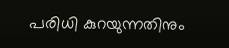പരിധി കുറയുന്നതിനും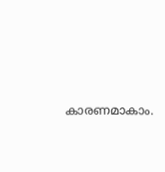കാരണമാകാം.